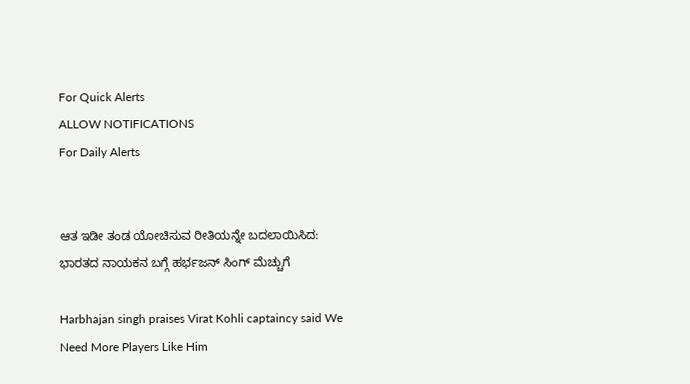For Quick Alerts
ALLOW NOTIFICATIONS
For Daily Alerts


ಆತ ಇಡೀ ತಂಡ ಯೋಚಿಸುವ ರೀತಿಯನ್ನೇ ಬದಲಾಯಿಸಿದ: ಭಾರತದ ನಾಯಕನ ಬಗ್ಗೆ ಹರ್ಭಜನ್ ಸಿಂಗ್‌ ಮೆಚ್ಚುಗೆ

Harbhajan singh praises Virat Kohli captaincy said We Need More Players Like Him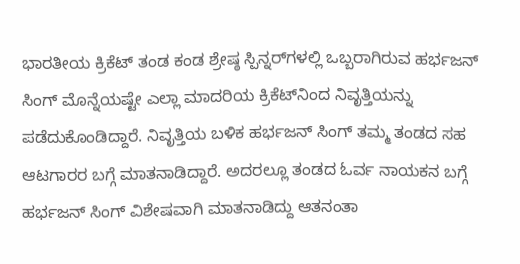ಭಾರತೀಯ ಕ್ರಿಕೆಟ್ ತಂಡ ಕಂಡ ಶ್ರೇಷ್ಠ ಸ್ಪಿನ್ನರ್‌ಗಳಲ್ಲಿ ಒಬ್ಬರಾಗಿರುವ ಹರ್ಭಜನ್ ಸಿಂಗ್ ಮೊನ್ನೆಯಷ್ಟೇ ಎಲ್ಲಾ ಮಾದರಿಯ ಕ್ರಿಕೆಟ್‌ನಿಂದ ನಿವೃತ್ತಿಯನ್ನು ಪಡೆದುಕೊಂಡಿದ್ದಾರೆ. ನಿವೃತ್ತಿಯ ಬಳಿಕ ಹರ್ಭಜನ್ ಸಿಂಗ್ ತಮ್ಮ ತಂಡದ ಸಹ ಆಟಗಾರರ ಬಗ್ಗೆ ಮಾತನಾಡಿದ್ದಾರೆ. ಅದರಲ್ಲೂ ತಂಡದ ಓರ್ವ ನಾಯಕನ ಬಗ್ಗೆ ಹರ್ಭಜನ್ ಸಿಂಗ್ ವಿಶೇಷವಾಗಿ ಮಾತನಾಡಿದ್ದು ಆತನಂತಾ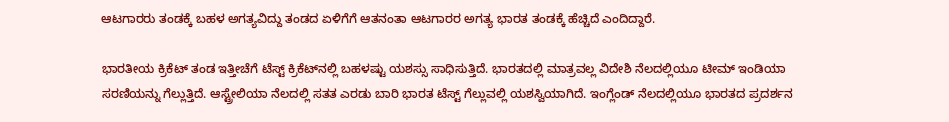ಆಟಗಾರರು ತಂಡಕ್ಕೆ ಬಹಳ ಅಗತ್ಯವಿದ್ದು ತಂಡದ ಏಳಿಗೆಗೆ ಆತನಂತಾ ಆಟಗಾರರ ಅಗತ್ಯ ಭಾರತ ತಂಡಕ್ಕೆ ಹೆಚ್ಚಿದೆ ಎಂದಿದ್ದಾರೆ.

ಭಾರತೀಯ ಕ್ರಿಕೆಟ್ ತಂಡ ಇತ್ತೀಚೆಗೆ ಟೆಸ್ಟ್ ಕ್ರಿಕೆಟ್‌ನಲ್ಲಿ ಬಹಳಷ್ಟು ಯಶಸ್ಸು ಸಾಧಿಸುತ್ತಿದೆ. ಭಾರತದಲ್ಲಿ ಮಾತ್ರವಲ್ಲ ವಿದೇಶಿ ನೆಲದಲ್ಲಿಯೂ ಟೀಮ್ ಇಂಡಿಯಾ ಸರಣಿಯನ್ನು ಗೆಲ್ಲುತ್ತಿದೆ. ಆಸ್ಟ್ರೇಲಿಯಾ ನೆಲದಲ್ಲಿ ಸತತ ಎರಡು ಬಾರಿ ಭಾರತ ಟೆಸ್ಟ್ ಗೆಲ್ಲುವಲ್ಲಿ ಯಶಸ್ವಿಯಾಗಿದೆ. ಇಂಗ್ಲೆಂಡ್ ನೆಲದಲ್ಲಿಯೂ ಭಾರತದ ಪ್ರದರ್ಶನ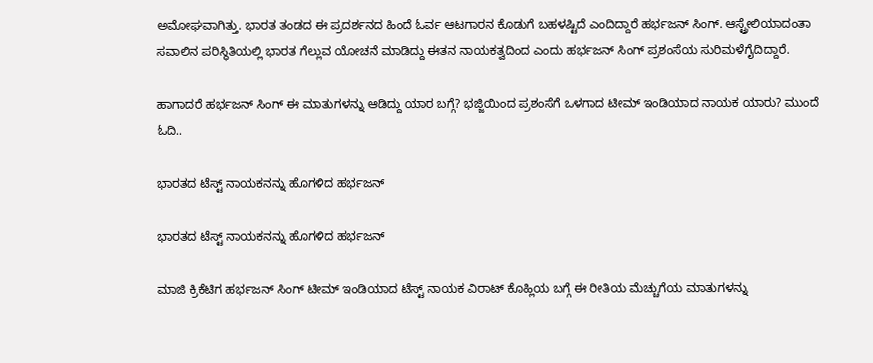ಅಮೋಘವಾಗಿತ್ತು. ಭಾರತ ತಂಡದ ಈ ಪ್ರದರ್ಶನದ ಹಿಂದೆ ಓರ್ವ ಆಟಗಾರನ ಕೊಡುಗೆ ಬಹಳಷ್ಟಿದೆ ಎಂದಿದ್ದಾರೆ ಹರ್ಭಜನ್ ಸಿಂಗ್. ಆಸ್ಟ್ರೇಲಿಯಾದಂತಾ ಸವಾಲಿನ ಪರಿಸ್ಥಿತಿಯಲ್ಲಿ ಭಾರತ ಗೆಲ್ಲುವ ಯೋಚನೆ ಮಾಡಿದ್ದು ಈತನ ನಾಯಕತ್ವದಿಂದ ಎಂದು ಹರ್ಭಜನ್ ಸಿಂಗ್ ಪ್ರಶಂಸೆಯ ಸುರಿಮಳೆಗೈದಿದ್ದಾರೆ.

ಹಾಗಾದರೆ ಹರ್ಭಜನ್ ಸಿಂಗ್ ಈ ಮಾತುಗಳನ್ನು ಆಡಿದ್ದು ಯಾರ ಬಗ್ಗೆ? ಭಜ್ಜಿಯಿಂದ ಪ್ರಶಂಸೆಗೆ ಒಳಗಾದ ಟೀಮ್ ಇಂಡಿಯಾದ ನಾಯಕ ಯಾರು? ಮುಂದೆ ಓದಿ..

ಭಾರತದ ಟೆಸ್ಟ್ ನಾಯಕನನ್ನು ಹೊಗಳಿದ ಹರ್ಭಜನ್

ಭಾರತದ ಟೆಸ್ಟ್ ನಾಯಕನನ್ನು ಹೊಗಳಿದ ಹರ್ಭಜನ್

ಮಾಜಿ ಕ್ರಿಕೆಟಿಗ ಹರ್ಭಜನ್ ಸಿಂಗ್ ಟೀಮ್ ಇಂಡಿಯಾದ ಟೆಸ್ಟ್ ನಾಯಕ ವಿರಾಟ್ ಕೊಹ್ಲಿಯ ಬಗ್ಗೆ ಈ ರೀತಿಯ ಮೆಚ್ಚುಗೆಯ ಮಾತುಗಳನ್ನು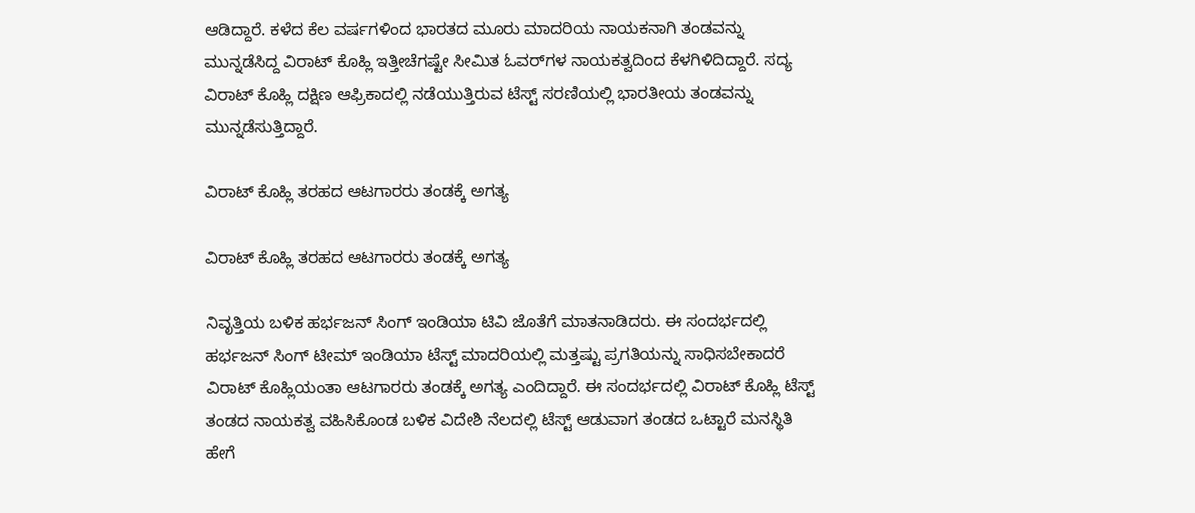ಆಡಿದ್ದಾರೆ. ಕಳೆದ ಕೆಲ ವರ್ಷಗಳಿಂದ ಭಾರತದ ಮೂರು ಮಾದರಿಯ ನಾಯಕನಾಗಿ ತಂಡವನ್ನು ಮುನ್ನಡೆಸಿದ್ದ ವಿರಾಟ್ ಕೊಹ್ಲಿ ಇತ್ತೀಚೆಗಷ್ಟೇ ಸೀಮಿತ ಓವರ್‌ಗಳ ನಾಯಕತ್ವದಿಂದ ಕೆಳಗಿಳಿದಿದ್ದಾರೆ. ಸದ್ಯ ವಿರಾಟ್ ಕೊಹ್ಲಿ ದಕ್ಷಿಣ ಆಫ್ರಿಕಾದಲ್ಲಿ ನಡೆಯುತ್ತಿರುವ ಟೆಸ್ಟ್ ಸರಣಿಯಲ್ಲಿ ಭಾರತೀಯ ತಂಡವನ್ನು ಮುನ್ನಡೆಸುತ್ತಿದ್ದಾರೆ.

ವಿರಾಟ್ ಕೊಹ್ಲಿ ತರಹದ ಆಟಗಾರರು ತಂಡಕ್ಕೆ ಅಗತ್ಯ

ವಿರಾಟ್ ಕೊಹ್ಲಿ ತರಹದ ಆಟಗಾರರು ತಂಡಕ್ಕೆ ಅಗತ್ಯ

ನಿವೃತ್ತಿಯ ಬಳಿಕ ಹರ್ಭಜನ್ ಸಿಂಗ್ ಇಂಡಿಯಾ ಟಿವಿ ಜೊತೆಗೆ ಮಾತನಾಡಿದರು. ಈ ಸಂದರ್ಭದಲ್ಲಿ ಹರ್ಭಜನ್ ಸಿಂಗ್ ಟೀಮ್ ಇಂಡಿಯಾ ಟೆಸ್ಟ್ ಮಾದರಿಯಲ್ಲಿ ಮತ್ತಷ್ಟು ಪ್ರಗತಿಯನ್ನು ಸಾಧಿಸಬೇಕಾದರೆ ವಿರಾಟ್ ಕೊಹ್ಲಿಯಂತಾ ಆಟಗಾರರು ತಂಡಕ್ಕೆ ಅಗತ್ಯ ಎಂದಿದ್ದಾರೆ. ಈ ಸಂದರ್ಭದಲ್ಲಿ ವಿರಾಟ್ ಕೊಹ್ಲಿ ಟೆಸ್ಟ್ ತಂಡದ ನಾಯಕತ್ವ ವಹಿಸಿಕೊಂಡ ಬಳಿಕ ವಿದೇಶಿ ನೆಲದಲ್ಲಿ ಟೆಸ್ಟ್ ಆಡುವಾಗ ತಂಡದ ಒಟ್ಟಾರೆ ಮನಸ್ಥಿತಿ ಹೇಗೆ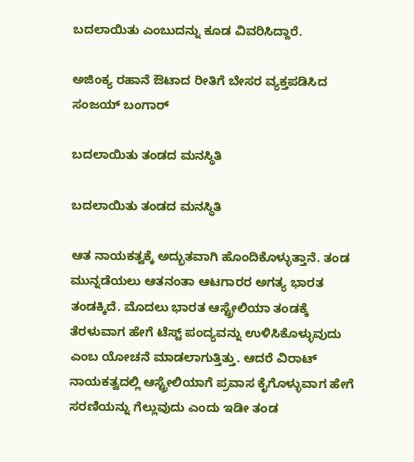ಬದಲಾಯಿತು ಎಂಬುದನ್ನು ಕೂಡ ವಿವರಿಸಿದ್ದಾರೆ.

ಅಜಿಂಕ್ಯ ರಹಾನೆ ಔಟಾದ ರೀತಿಗೆ ಬೇಸರ ವ್ಯಕ್ತಪಡಿಸಿದ ಸಂಜಯ್ ಬಂಗಾರ್

ಬದಲಾಯಿತು ತಂಡದ ಮನಸ್ಥಿತಿ

ಬದಲಾಯಿತು ತಂಡದ ಮನಸ್ಥಿತಿ

ಆತ ನಾಯಕತ್ವಕ್ಕೆ ಅದ್ಭುತವಾಗಿ ಹೊಂದಿಕೊಳ್ಳುತ್ತಾನೆ. ತಂಡ ಮುನ್ನಡೆಯಲು ಆತನಂತಾ ಆಟಗಾರರ ಅಗತ್ಯ ಭಾರತ ತಂಡಕ್ಕಿದೆ. ಮೊದಲು ಭಾರತ ಆಸ್ಟ್ರೇಲಿಯಾ ತಂಡಕ್ಕೆ ತೆರಳುವಾಗ ಹೇಗೆ ಟೆಸ್ಟ್ ಪಂದ್ಯವನ್ನು ಉಳಿಸಿಕೊಳ್ಳುವುದು ಎಂಬ ಯೋಚನೆ ಮಾಡಲಾಗುತ್ತಿತ್ತು. ಆದರೆ ವಿರಾಟ್ ನಾಯಕತ್ವದಲ್ಲಿ ಆಸ್ಟ್ರೇಲಿಯಾಗೆ ಪ್ರವಾಸ ಕೈಗೊಳ್ಳುವಾಗ ಹೇಗೆ ಸರಣಿಯನ್ನು ಗೆಲ್ಲುವುದು ಎಂದು ಇಡೀ ತಂಡ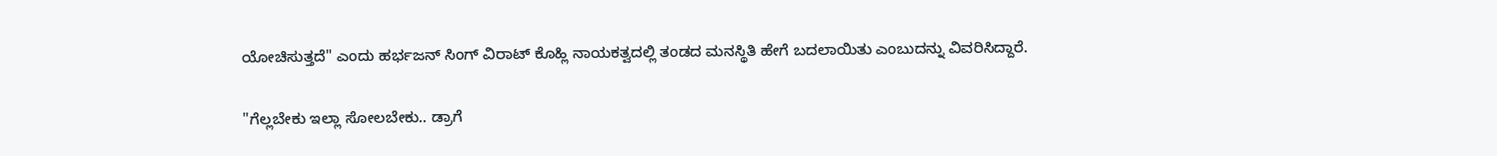ಯೋಚಿಸುತ್ತದೆ" ಎಂದು ಹರ್ಭಜನ್ ಸಿಂಗ್ ವಿರಾಟ್ ಕೊಹ್ಲಿ ನಾಯಕತ್ವದಲ್ಲಿ ತಂಡದ ಮನಸ್ಥಿತಿ ಹೇಗೆ ಬದಲಾಯಿತು ಎಂಬುದನ್ನು ವಿವರಿಸಿದ್ದಾರೆ.

"ಗೆಲ್ಲಬೇಕು ಇಲ್ಲಾ ಸೋಲಬೇಕು.. ಡ್ರಾಗೆ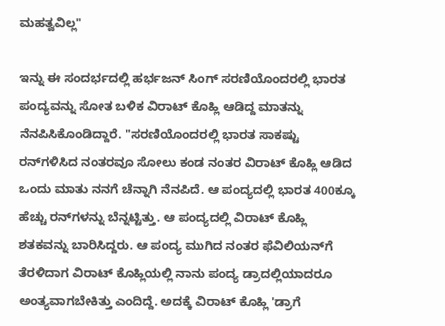ಮಹತ್ವವಿಲ್ಲ"

ಇನ್ನು ಈ ಸಂದರ್ಭದಲ್ಲಿ ಹರ್ಭಜನ್ ಸಿಂಗ್ ಸರಣಿಯೊಂದರಲ್ಲಿ ಭಾರತ ಪಂದ್ಯವನ್ನು ಸೋತ ಬಳಿಕ ವಿರಾಟ್ ಕೊಹ್ಲಿ ಆಡಿದ್ದ ಮಾತನ್ನು ನೆನಪಿಸಿಕೊಂಡಿದ್ದಾರೆ. "ಸರಣಿಯೊಂದರಲ್ಲಿ ಭಾರತ ಸಾಕಷ್ಟು ರನ್‌ಗಳಿಸಿದ ನಂತರವೂ ಸೋಲು ಕಂಡ ನಂತರ ವಿರಾಟ್ ಕೊಹ್ಲಿ ಆಡಿದ ಒಂದು ಮಾತು ನನಗೆ ಚೆನ್ನಾಗಿ ನೆನಪಿದೆ. ಆ ಪಂದ್ಯದಲ್ಲಿ ಭಾರತ 400ಕ್ಕೂ ಹೆಚ್ಚು ರನ್‌ಗಳನ್ನು ಬೆನ್ನಟ್ಟಿತ್ತು. ಆ ಪಂದ್ಯದಲ್ಲಿ ವಿರಾಟ್ ಕೊಹ್ಲಿ ಶತಕವನ್ನು ಬಾರಿಸಿದ್ದರು. ಆ ಪಂದ್ಯ ಮುಗಿದ ನಂತರ ಫೆವಿಲಿಯನ್‌ಗೆ ತೆರಳಿದಾಗ ವಿರಾಟ್ ಕೊಹ್ಲಿಯಲ್ಲಿ ನಾನು ಪಂದ್ಯ ಡ್ರಾದಲ್ಲಿಯಾದರೂ ಅಂತ್ಯವಾಗಬೇಕಿತ್ತು ಎಂದಿದ್ದೆ. ಅದಕ್ಕೆ ವಿರಾಟ್ ಕೊಹ್ಲಿ 'ಡ್ರಾಗೆ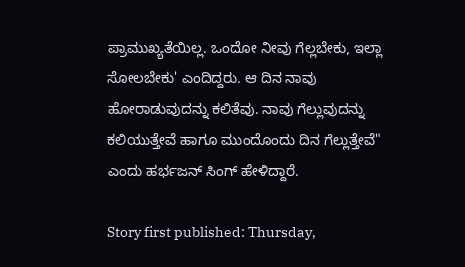ಪ್ರಾಮುಖ್ಯತೆಯಿಲ್ಲ. ಒಂದೋ ನೀವು ಗೆಲ್ಲಬೇಕು, ಇಲ್ಲಾ ಸೋಲಬೇಕು' ಎಂದಿದ್ದರು. ಆ ದಿನ ನಾವು ಹೋರಾಡುವುದನ್ನು ಕಲಿತೆವು. ನಾವು ಗೆಲ್ಲುವುದನ್ನು ಕಲಿಯುತ್ತೇವೆ ಹಾಗೂ ಮುಂದೊಂದು ದಿನ ಗೆಲ್ಲುತ್ತೇವೆ" ಎಂದು ಹರ್ಭಜನ್ ಸಿಂಗ್ ಹೇಳಿದ್ದಾರೆ.

Story first published: Thursday,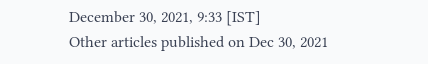December 30, 2021, 9:33 [IST]
Other articles published on Dec 30, 2021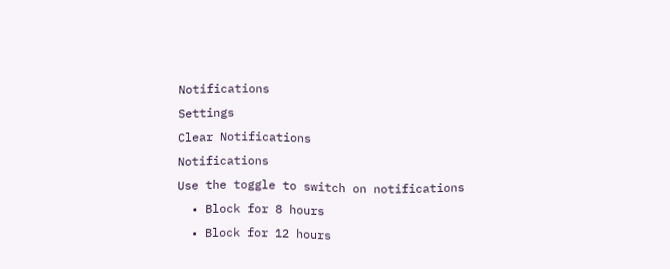Notifications
Settings
Clear Notifications
Notifications
Use the toggle to switch on notifications
  • Block for 8 hours
  • Block for 12 hours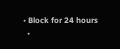• Block for 24 hours
  •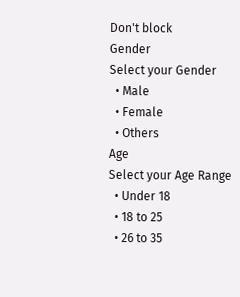Don't block
Gender
Select your Gender
  • Male
  • Female
  • Others
Age
Select your Age Range
  • Under 18
  • 18 to 25
  • 26 to 35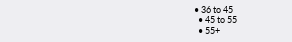• 36 to 45
  • 45 to 55
  • 55+